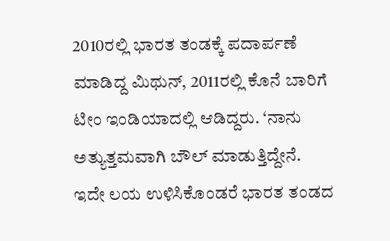2010ರಲ್ಲಿ ಭಾರತ ತಂಡಕ್ಕೆ ಪದಾರ್ಪಣೆ ಮಾಡಿದ್ದ ಮಿಥುನ್, 2011ರಲ್ಲಿ ಕೊನೆ ಬಾರಿಗೆ ಟೀಂ ಇಂಡಿಯಾದಲ್ಲಿ ಆಡಿದ್ದರು. ‘ನಾನು ಅತ್ಯುತ್ತಮವಾಗಿ ಬೌಲ್ ಮಾಡುತ್ತಿದ್ದೇನೆ. ಇದೇ ಲಯ ಉಳಿಸಿಕೊಂಡರೆ ಭಾರತ ತಂಡದ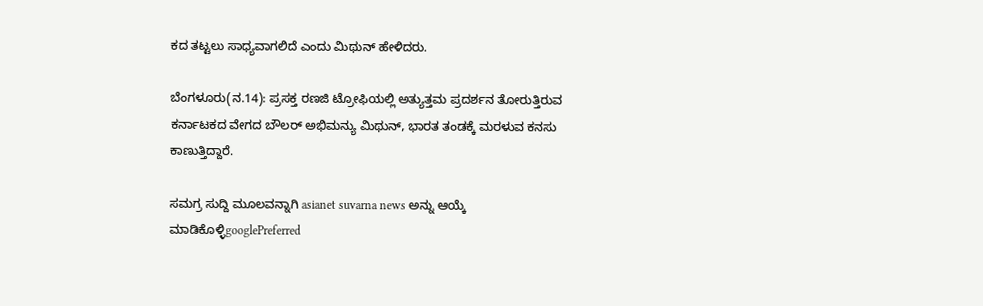ಕದ ತಟ್ಟಲು ಸಾಧ್ಯವಾಗಲಿದೆ ಎಂದು ಮಿಥುನ್ ಹೇಳಿದರು.

ಬೆಂಗಳೂರು(ನ.14): ಪ್ರಸಕ್ತ ರಣಜಿ ಟ್ರೋಫಿಯಲ್ಲಿ ಅತ್ಯುತ್ತಮ ಪ್ರದರ್ಶನ ತೋರುತ್ತಿರುವ ಕರ್ನಾಟಕದ ವೇಗದ ಬೌಲರ್ ಅಭಿಮನ್ಯು ಮಿಥುನ್, ಭಾರತ ತಂಡಕ್ಕೆ ಮರಳುವ ಕನಸು ಕಾಣುತ್ತಿದ್ದಾರೆ.

ಸಮಗ್ರ ಸುದ್ದಿ ಮೂಲವನ್ನಾಗಿ asianet suvarna news ಅನ್ನು ಆಯ್ಕೆ ಮಾಡಿಕೊಳ್ಳಿgooglePreferred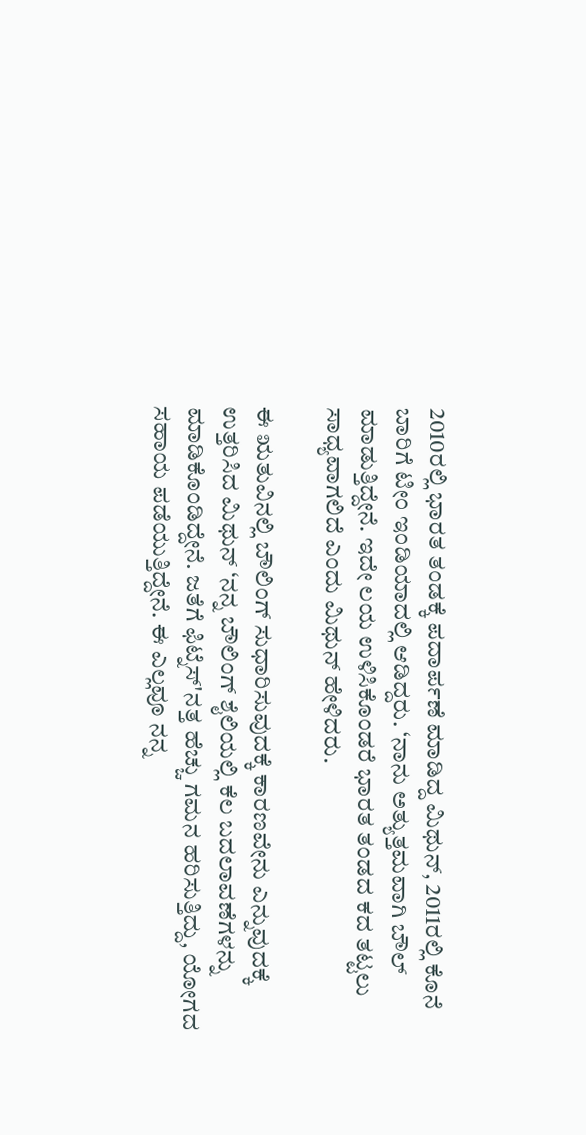2010ರಲ್ಲಿ ಭಾರತ ತಂಡಕ್ಕೆ ಪದಾರ್ಪಣೆ ಮಾಡಿದ್ದ ಮಿಥುನ್, 2011ರಲ್ಲಿ ಕೊನೆ ಬಾರಿಗೆ ಟೀಂ ಇಂಡಿಯಾದಲ್ಲಿ ಆಡಿದ್ದರು. ‘ನಾನು ಅತ್ಯುತ್ತಮವಾಗಿ ಬೌಲ್ ಮಾಡುತ್ತಿದ್ದೇನೆ. ಇದೇ ಲಯ ಉಳಿಸಿಕೊಂಡರೆ ಭಾರತ ತಂಡದ ಕದ ತಟ್ಟಲು ಸಾಧ್ಯವಾಗಲಿದೆ ಎಂದು ಮಿಥುನ್ ಹೇಳಿದರು.

ಈ ಋತುವಿನಲ್ಲಿ ಬೌಲಿಂಗ್ ಸುಧಾರಿಸುವುದಕ್ಕೆ ಕಾರಣವೇನು ಎನ್ನುವುದಕ್ಕೆ ಉತ್ತರಿಸಿದ ಮಿಥುನ್ ‘ನನ್ನ ಬೌಲಿಂಗ್ ಶೈಲಿಯಲ್ಲಿ ಕೆಲ ಬದಲಾವಣೆಗಳನ್ನು ಮಾಡಿಕೊಂಡಿದ್ದೇನೆ. ಜತೆಗೆ ಫಿಟ್ನೆಸ್‌'ನತ್ತ ಹೆಚ್ಚು ಗಮನ ಹರಿಸುತ್ತಿದ್ದು, ಯೋಗದ ಸಹಾಯ ಪಡೆಯುತ್ತಿದ್ದೇನೆ. ಈ ಎಲ್ಲವೂ ನನ್ನ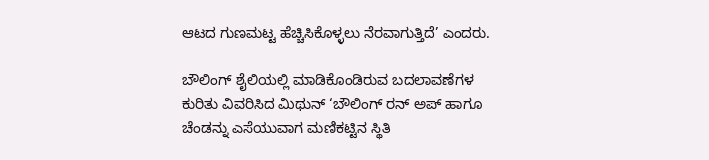ಆಟದ ಗುಣಮಟ್ಟ ಹೆಚ್ಚಿಸಿಕೊಳ್ಳಲು ನೆರವಾಗುತ್ತಿದೆ’ ಎಂದರು.

ಬೌಲಿಂಗ್ ಶೈಲಿಯಲ್ಲಿ ಮಾಡಿಕೊಂಡಿರುವ ಬದಲಾವಣೆಗಳ ಕುರಿತು ವಿವರಿಸಿದ ಮಿಥುನ್ ‘ಬೌಲಿಂಗ್ ರನ್ ಅಪ್ ಹಾಗೂ ಚೆಂಡನ್ನು ಎಸೆಯುವಾಗ ಮಣಿಕಟ್ಟಿನ ಸ್ಥಿತಿ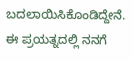ಬದಲಾಯಿಸಿಕೊಂಡಿದ್ದೇನೆ. ಈ ಪ್ರಯತ್ನದಲ್ಲಿ ನನಗೆ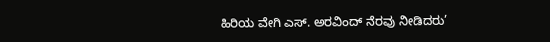ಹಿರಿಯ ವೇಗಿ ಎಸ್. ಅರವಿಂದ್ ನೆರವು ನೀಡಿದರು’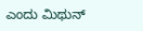ಎಂದು ಮಿಥುನ್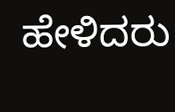ಹೇಳಿದರು